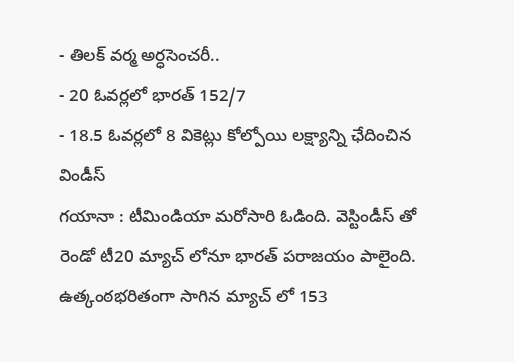- తిలక్ వర్మ అర్ధసెంచరీ..
- 20 ఓవర్లలో భారత్ 152/7
- 18.5 ఓవర్లలో 8 వికెట్లు కోల్పోయి లక్ష్యాన్ని ఛేదించిన విండీస్
గయానా : టీమిండియా మరోసారి ఓడింది. వెస్టిండీస్ తో రెండో టీ20 మ్యాచ్ లోనూ భారత్ పరాజయం పాలైంది. ఉత్కంఠభరితంగా సాగిన మ్యాచ్ లో 153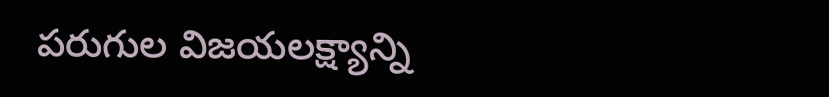పరుగుల విజయలక్ష్యాన్ని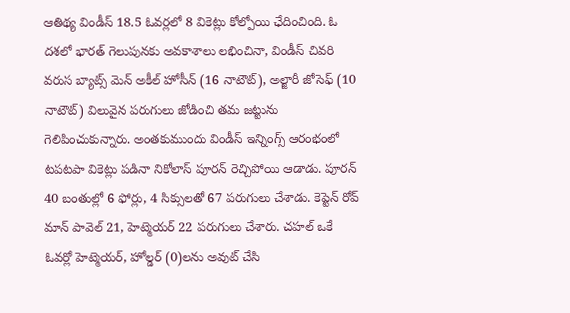ఆతిథ్య విండీస్ 18.5 ఓవర్లలో 8 వికెట్లు కోల్పోయి ఛేదించింది. ఓ దశలో భారత్ గెలుపునకు అవకాశాలు లభించినా, విండీస్ చివరి వరుస బ్యాట్స్ మెన్ అకీల్ హోసీన్ (16 నాటౌట్), అల్జారీ జోసెఫ్ (10 నాటౌట్) విలువైన పరుగులు జోడించి తమ జట్టును గెలిపించుకున్నారు. అంతకుముందు విండీస్ ఇన్నింగ్స్ ఆరంభంలో టపటపా వికెట్లు పడినా నికోలాస్ పూరన్ రెచ్చిపోయి ఆడాడు. పూరన్ 40 బంతుల్లో 6 ఫోర్లు, 4 సిక్సులతో 67 పరుగులు చేశాడు. కెప్టెన్ రోవ్ మాన్ పావెల్ 21, హెట్మెయర్ 22 పరుగులు చేశారు. చహల్ ఒకే ఓవర్లో హెట్మెయర్, హోల్డర్ (0)లను అవుట్ చేసి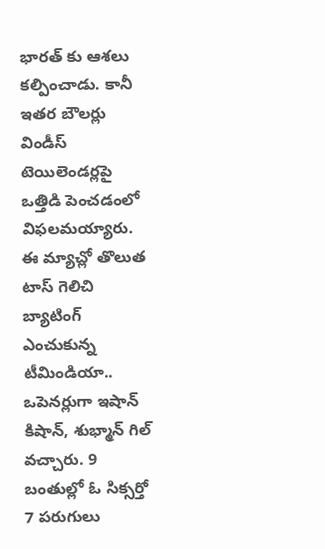భారత్ కు ఆశలు కల్పించాడు. కానీ ఇతర బౌలర్లు విండీస్ టెయిలెండర్లపై ఒత్తిడి పెంచడంలో విఫలమయ్యారు.
ఈ మ్యాచ్లో తొలుత టాస్ గెలిచి బ్యాటింగ్ ఎంచుకున్న టీమిండియా.. ఒపెనర్లుగా ఇషాన్ కిషాన్, శుభ్మాన్ గిల్ వచ్చారు. 9 బంతుల్లో ఓ సిక్సర్తో 7 పరుగులు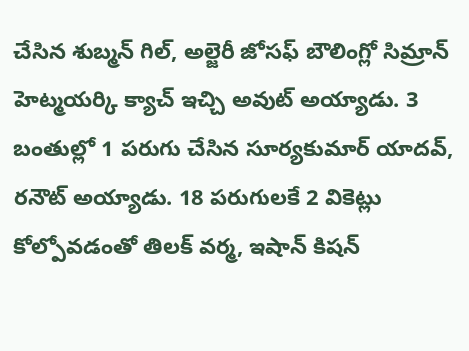చేసిన శుబ్మన్ గిల్, అల్జెరీ జోసఫ్ బౌలింగ్లో సిమ్రాన్ హెట్మయర్కి క్యాచ్ ఇచ్చి అవుట్ అయ్యాడు. 3 బంతుల్లో 1 పరుగు చేసిన సూర్యకుమార్ యాదవ్, రనౌట్ అయ్యాడు. 18 పరుగులకే 2 వికెట్లు కోల్పోవడంతో తిలక్ వర్మ, ఇషాన్ కిషన్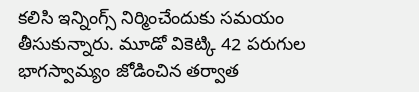కలిసి ఇన్నింగ్స్ నిర్మించేందుకు సమయం తీసుకున్నారు. మూడో వికెట్కి 42 పరుగుల భాగస్వామ్యం జోడించిన తర్వాత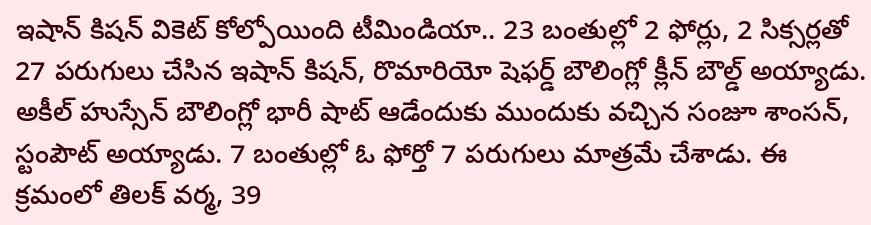ఇషాన్ కిషన్ వికెట్ కోల్పోయింది టీమిండియా.. 23 బంతుల్లో 2 ఫోర్లు, 2 సిక్సర్లతో 27 పరుగులు చేసిన ఇషాన్ కిషన్, రొమారియో షెఫర్డ్ బౌలింగ్లో క్లీన్ బౌల్డ్ అయ్యాడు. అకీల్ హుస్సేన్ బౌలింగ్లో భారీ షాట్ ఆడేందుకు ముందుకు వచ్చిన సంజూ శాంసన్, స్టంపౌట్ అయ్యాడు. 7 బంతుల్లో ఓ ఫోర్తో 7 పరుగులు మాత్రమే చేశాడు. ఈ క్రమంలో తిలక్ వర్మ, 39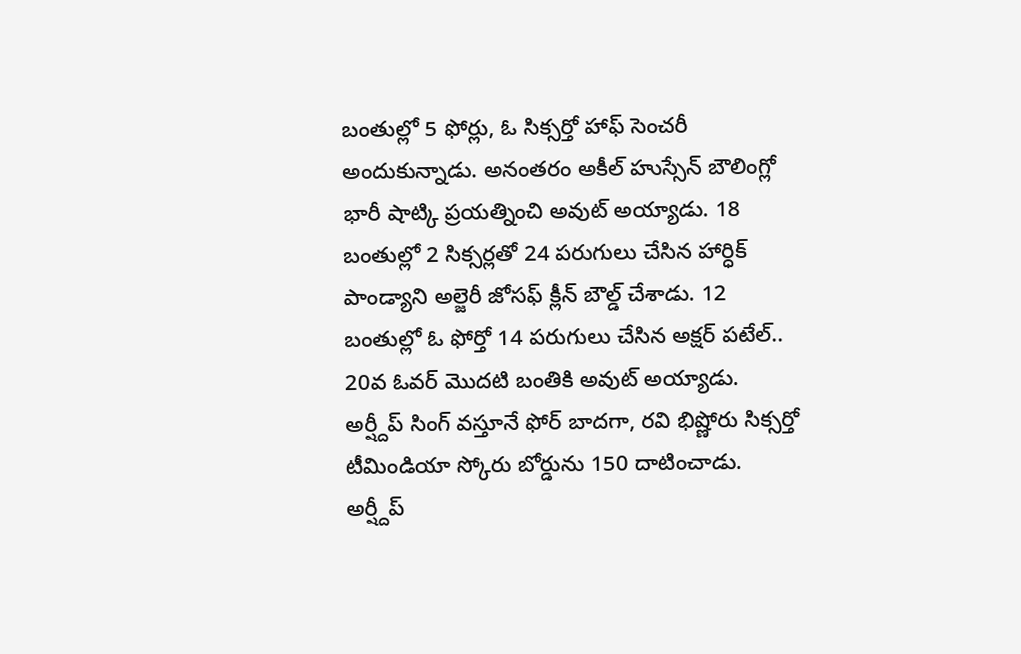బంతుల్లో 5 ఫోర్లు, ఓ సిక్సర్తో హాఫ్ సెంచరీ అందుకున్నాడు. అనంతరం అకీల్ హుస్సేన్ బౌలింగ్లో భారీ షాట్కి ప్రయత్నించి అవుట్ అయ్యాడు. 18 బంతుల్లో 2 సిక్సర్లతో 24 పరుగులు చేసిన హార్ధిక్ పాండ్యాని అల్జెరీ జోసఫ్ క్లీన్ బౌల్డ్ చేశాడు. 12 బంతుల్లో ఓ ఫోర్తో 14 పరుగులు చేసిన అక్షర్ పటేల్.. 20వ ఓవర్ మొదటి బంతికి అవుట్ అయ్యాడు. అర్ష్దీప్ సింగ్ వస్తూనే ఫోర్ బాదగా, రవి భిష్ణోరు సిక్సర్తో టీమిండియా స్కోరు బోర్డును 150 దాటించాడు. అర్ష్దీప్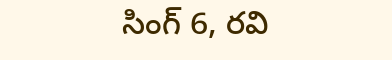సింగ్ 6, రవి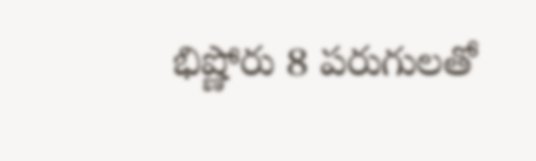భిష్ణోరు 8 పరుగులతో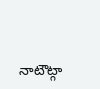నాటౌట్గా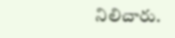నిలిచారు.